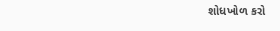શોધખોળ કરો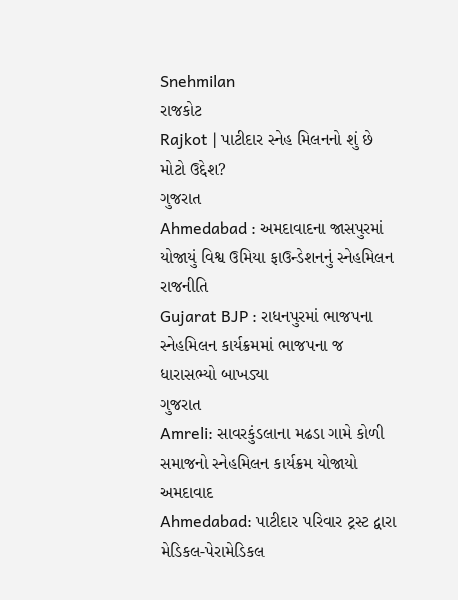Snehmilan
રાજકોટ
Rajkot | પાટીદાર સ્નેહ મિલનનો શું છે મોટો ઉદ્દેશ?
ગુજરાત
Ahmedabad : અમદાવાદના જાસપુરમાં યોજાયું વિશ્વ ઉમિયા ફાઉન્ડેશનનું સ્નેહમિલન
રાજનીતિ
Gujarat BJP : રાધનપુરમાં ભાજપના સ્નેહમિલન કાર્યક્રમમાં ભાજપના જ ધારાસભ્યો બાખડ્યા
ગુજરાત
Amreli: સાવરકુંડલાના મઢડા ગામે કોળી સમાજનો સ્નેહમિલન કાર્યક્રમ યોજાયો
અમદાવાદ
Ahmedabad: પાટીદાર પરિવાર ટ્રસ્ટ દ્વારા મેડિકલ-પેરામેડિકલ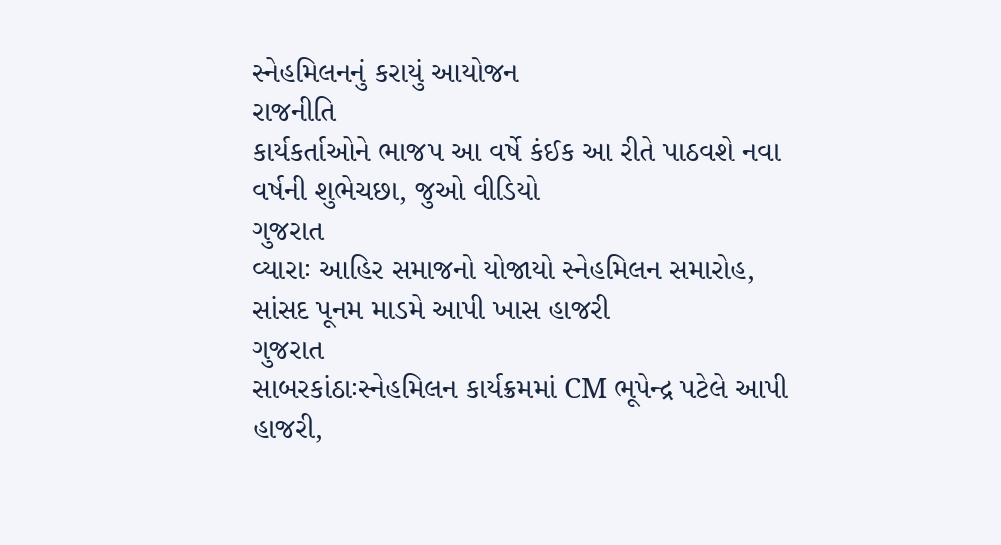સ્નેહમિલનનું કરાયું આયોજન
રાજનીતિ
કાર્યકર્તાઓને ભાજપ આ વર્ષે કંઈક આ રીતે પાઠવશે નવા વર્ષની શુભેચછા, જુઓ વીડિયો
ગુજરાત
વ્યારાઃ આહિર સમાજનો યોજાયો સ્નેહમિલન સમારોહ, સાંસદ પૂનમ માડમે આપી ખાસ હાજરી
ગુજરાત
સાબરકાંઠાઃસ્નેહમિલન કાર્યક્રમમાં CM ભૂપેન્દ્ર પટેલે આપી હાજરી,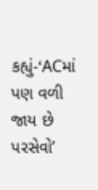કહ્યું-‘ACમાં પણ વળી જાય છે પરસેવો’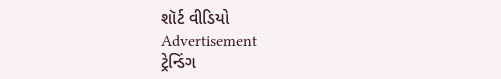શૉર્ટ વીડિયો
Advertisement
ટ્રેન્ડિંગ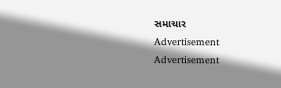સમાચાર
Advertisement
Advertisement